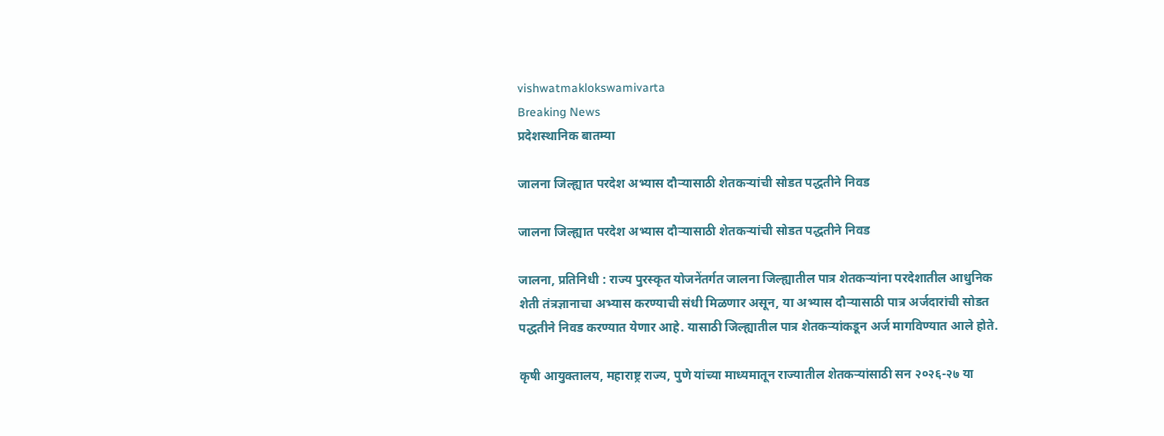vishwatmaklokswamivarta
Breaking News
प्रदेशस्थानिक बातम्या

जालना जिल्ह्यात परदेश अभ्यास दौऱ्यासाठी शेतकऱ्यांची सोडत पद्धतीने निवड

जालना जिल्ह्यात परदेश अभ्यास दौऱ्यासाठी शेतकऱ्यांची सोडत पद्धतीने निवड

जालना, प्रतिनिधी : राज्य पुरस्कृत योजनेंतर्गत जालना जिल्ह्यातील पात्र शेतकऱ्यांना परदेशातील आधुनिक शेती तंत्रज्ञानाचा अभ्यास करण्याची संधी मिळणार असून, या अभ्यास दौऱ्यासाठी पात्र अर्जदारांची सोडत पद्धतीने निवड करण्यात येणार आहे. यासाठी जिल्ह्यातील पात्र शेतकऱ्यांकडून अर्ज मागविण्यात आले होते.

कृषी आयुक्तालय, महाराष्ट्र राज्य, पुणे यांच्या माध्यमातून राज्यातील शेतकऱ्यांसाठी सन २०२६-२७ या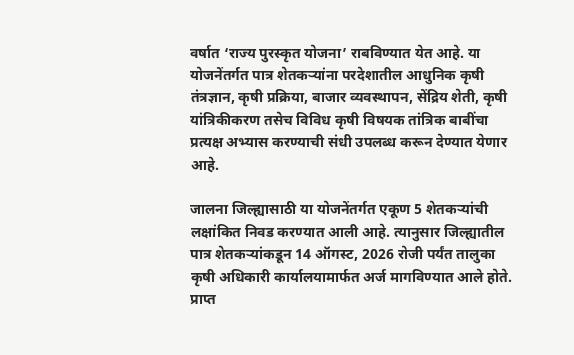वर्षात ‘राज्य पुरस्कृत योजना’ राबविण्यात येत आहे. या योजनेंतर्गत पात्र शेतकऱ्यांना परदेशातील आधुनिक कृषी तंत्रज्ञान, कृषी प्रक्रिया, बाजार व्यवस्थापन, सेंद्रिय शेती, कृषी यांत्रिकीकरण तसेच विविध कृषी विषयक तांत्रिक बाबींचा प्रत्यक्ष अभ्यास करण्याची संधी उपलब्ध करून देण्यात येणार आहे.

जालना जिल्ह्यासाठी या योजनेंतर्गत एकूण 5 शेतकऱ्यांची लक्षांकित निवड करण्यात आली आहे. त्यानुसार जिल्ह्यातील पात्र शेतकऱ्यांकडून 14 ऑगस्ट, 2026 रोजी पर्यंत तालुका कृषी अधिकारी कार्यालयामार्फत अर्ज मागविण्यात आले होते. प्राप्त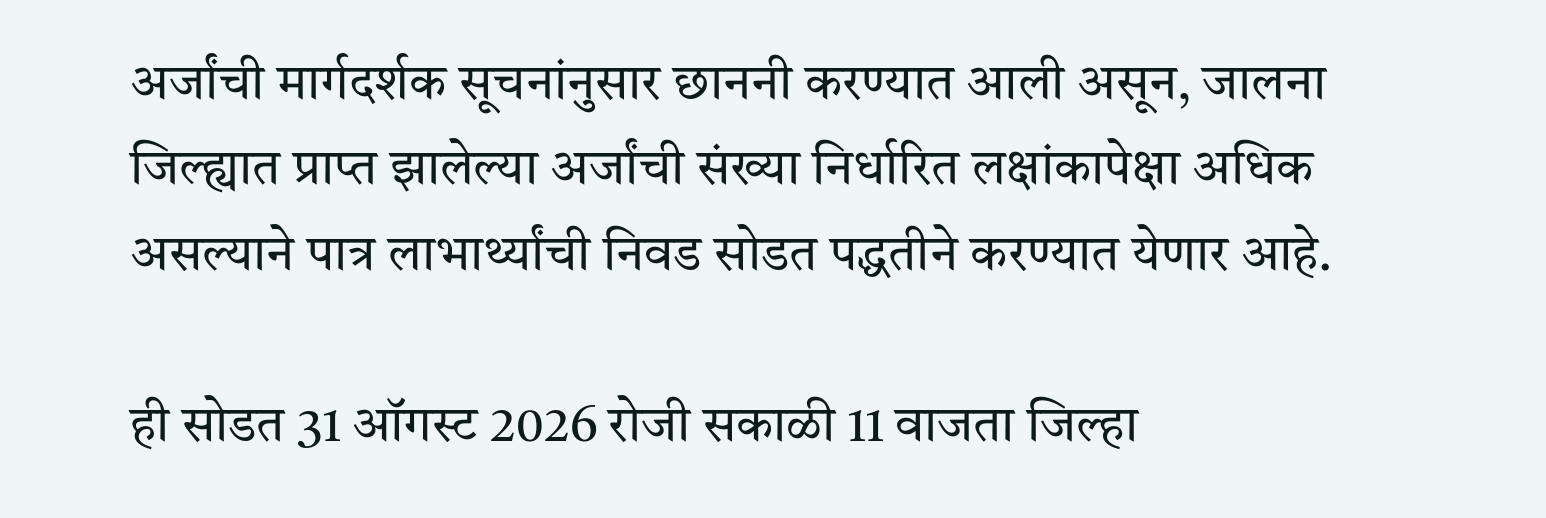अर्जांची मार्गदर्शक सूचनांनुसार छाननी करण्यात आली असून, जालना जिल्ह्यात प्राप्त झालेल्या अर्जांची संख्या निर्धारित लक्षांकापेक्षा अधिक असल्याने पात्र लाभार्थ्यांची निवड सोडत पद्धतीने करण्यात येणार आहे.

ही सोडत 31 ऑगस्ट 2026 रोजी सकाळी 11 वाजता जिल्हा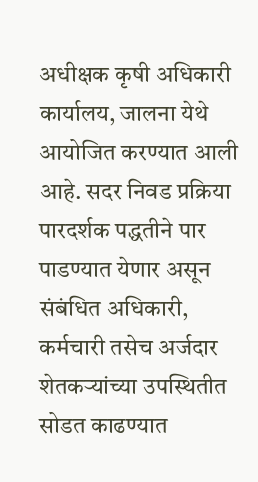अधीक्षक कृषी अधिकारी कार्यालय, जालना येथे आयोजित करण्यात आली आहे. सदर निवड प्रक्रिया पारदर्शक पद्धतीने पार पाडण्यात येणार असून संबंधित अधिकारी, कर्मचारी तसेच अर्जदार शेतकऱ्यांच्या उपस्थितीत सोडत काढण्यात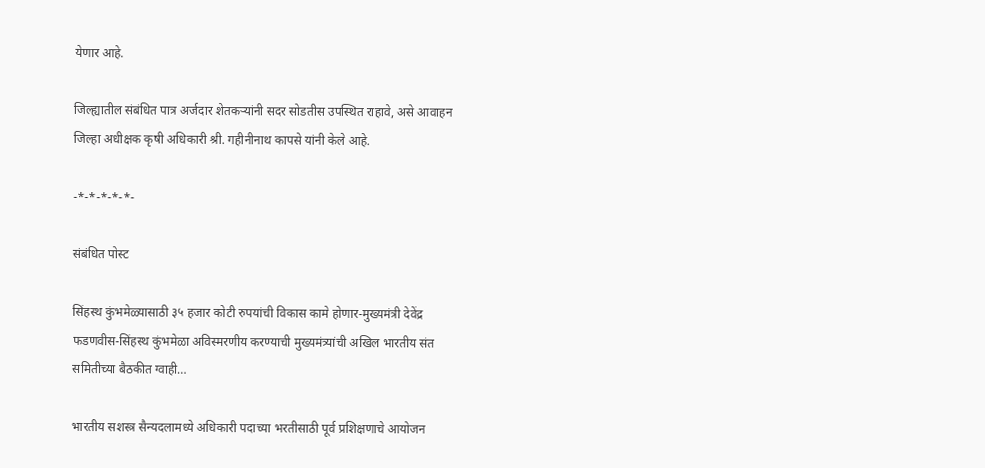येणार आहे.

जिल्ह्यातील संबंधित पात्र अर्जदार शेतकऱ्यांनी सदर सोडतीस उपस्थित राहावे, असे आवाहन जिल्हा अधीक्षक कृषी अधिकारी श्री. गहीनीनाथ कापसे यांनी केले आहे.

-*-*-*-*-*-

संबंधित पोस्ट

सिंहस्थ कुंभमेळ्यासाठी ३५ हजार कोटी रुपयांची विकास कामे होणार-मुख्यमंत्री देवेंद्र फडणवीस-सिंहस्थ कुंभमेळा अविस्मरणीय करण्याची मुख्यमंत्र्यांची अखिल भारतीय संत समितीच्या बैठकीत ग्वाही…

भारतीय सशस्त्र सैन्यदलामध्ये अधिकारी पदाच्या भरतीसाठी पूर्व प्रशिक्षणाचे आयोजन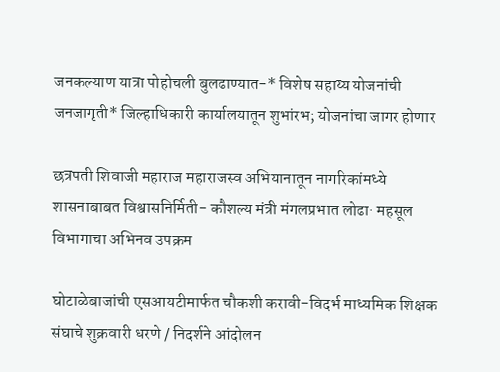जनकल्याण यात्रा पोहोचली बुलढाण्यात-* विशेष सहाय्य योजनांची जनजागृती* जिल्हाधिकारी कार्यालयातून शुभांरभ; योजनांचा जागर होणार

छत्रपती शिवाजी महाराज महाराजस्व अभियानातून नागरिकांमध्ये शासनाबाबत विश्वासनिर्मिती- कौशल्य मंत्री मंगलप्रभात लोढा· महसूल विभागाचा अभिनव उपक्रम

घोटाळेबाजांची एसआयटीमार्फत चौकशी करावी-विदर्भ माध्यमिक शिक्षक संघाचे शुक्रवारी धरणे / निदर्शने आंदोलन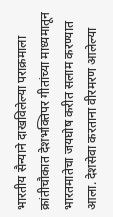भारतीय सैन्याने दाखविलेल्या पराक्रमाला  क्रांतीचौकात देशभक्तिपर गीतांच्या माध्यमातून भारतमातेचा जयघोष करीत सलाम करण्यात आला. देशसेवा करताना वीरमरण आलेल्या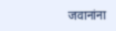जवानांना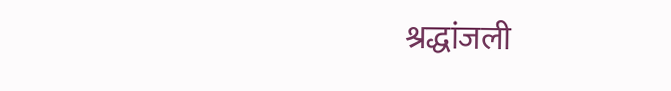श्रद्धांजली